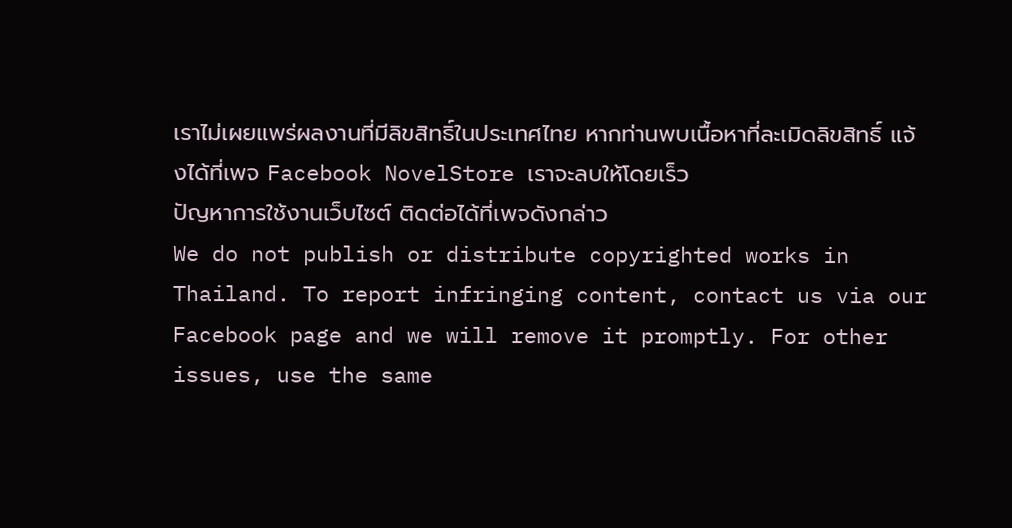เราไม่เผยแพร่ผลงานที่มีลิขสิทธิ์ในประเทศไทย หากท่านพบเนื้อหาที่ละเมิดลิขสิทธิ์ แจ้งได้ที่เพจ Facebook NovelStore เราจะลบให้โดยเร็ว
ปัญหาการใช้งานเว็บไซต์ ติดต่อได้ที่เพจดังกล่าว
We do not publish or distribute copyrighted works in Thailand. To report infringing content, contact us via our Facebook page and we will remove it promptly. For other issues, use the same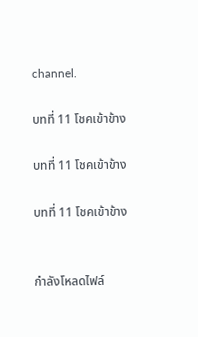channel.

บทที่ 11 โชคเข้าข้าง

บทที่ 11 โชคเข้าข้าง

บทที่ 11 โชคเข้าข้าง


กำลังโหลดไฟล์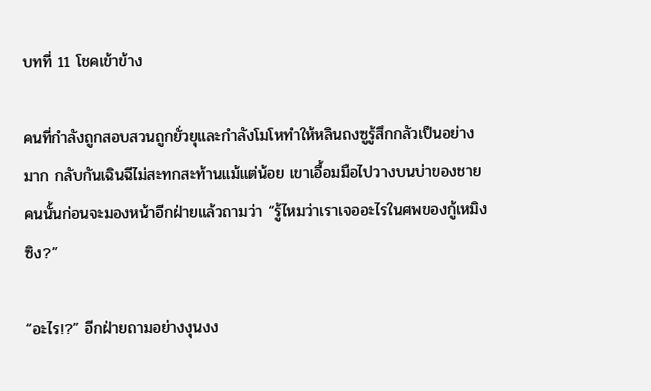บทที่ 11 โชคเข้าข้าง

คนที่กำลังถูกสอบสวนถูกยั่วยุและกำลังโมโหทำให้หลินถงซูรู้สึกกลัวเป็นอย่างมาก กลับกันเฉินฉีไม่สะทกสะท้านแม้แต่น้อย เขาเอื้อมมือไปวางบนบ่าของชายคนนั้นก่อนจะมองหน้าอีกฝ่ายแล้วถามว่า “รู้ไหมว่าเราเจออะไรในศพของกู้เหมิงซิง?”

“อะไร!?” อีกฝ่ายถามอย่างงุนงง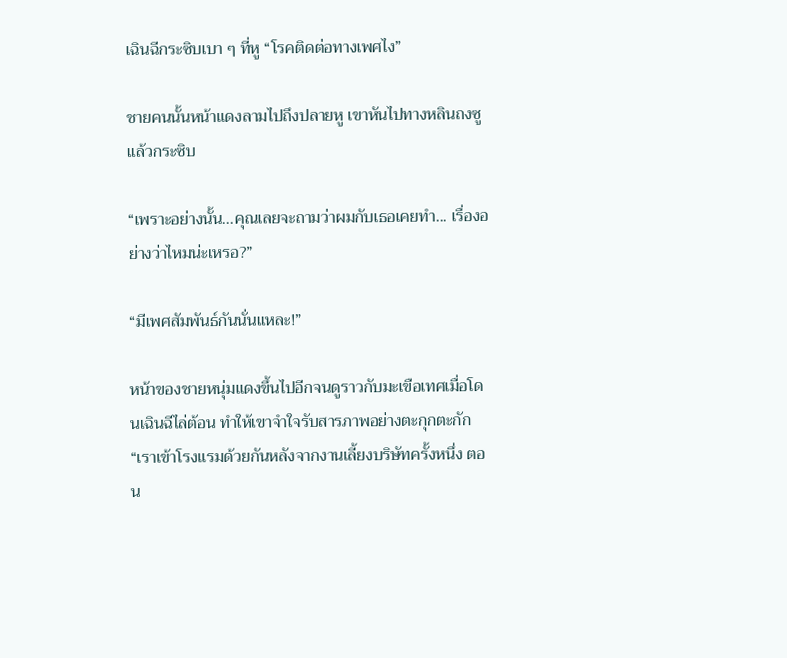เฉินฉีกระซิบเบา ๆ ที่หู “โรคติดต่อทางเพศไง”

ชายคนนั้นหน้าแดงลามไปถึงปลายหู เขาหันไปทางหลินถงซูแล้วกระซิบ

“เพราะอย่างนั้น...คุณเลยจะถามว่าผมกับเธอเคยทำ... เรื่องอย่างว่าไหมน่ะเหรอ?”

“มีเพศสัมพันธ์กันนั่นแหละ!”

หน้าของชายหนุ่มแดงขึ้นไปอีกจนดูราวกับมะเขือเทศเมื่อโดนเฉินฉีไล่ต้อน ทำให้เขาจำใจรับสารภาพอย่างตะกุกตะกัก “เราเข้าโรงแรมด้วยกันหลังจากงานเลี้ยงบริษัทครั้งหนึ่ง ตอน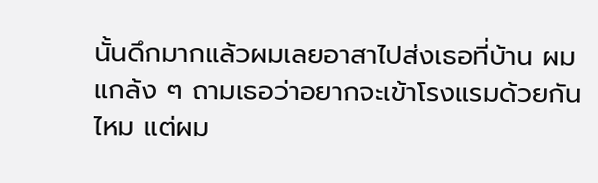นั้นดึกมากแล้วผมเลยอาสาไปส่งเธอที่บ้าน ผมแกล้ง ๆ ถามเธอว่าอยากจะเข้าโรงแรมด้วยกันไหม แต่ผม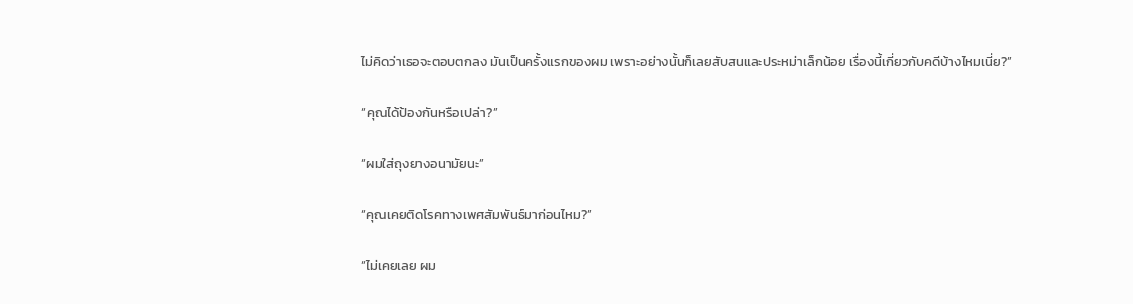ไม่คิดว่าเธอจะตอบตกลง มันเป็นครั้งแรกของผม เพราะอย่างนั้นก็เลยสับสนและประหม่าเล็กน้อย เรื่องนี้เกี่ยวกับคดีบ้างไหมเนี่ย?”

“คุณได้ป้องกันหรือเปล่า?”

“ผมใส่ถุงยางอนามัยนะ”

“คุณเคยติดโรคทางเพศสัมพันธ์มาก่อนไหม?”

“ไม่เคยเลย ผม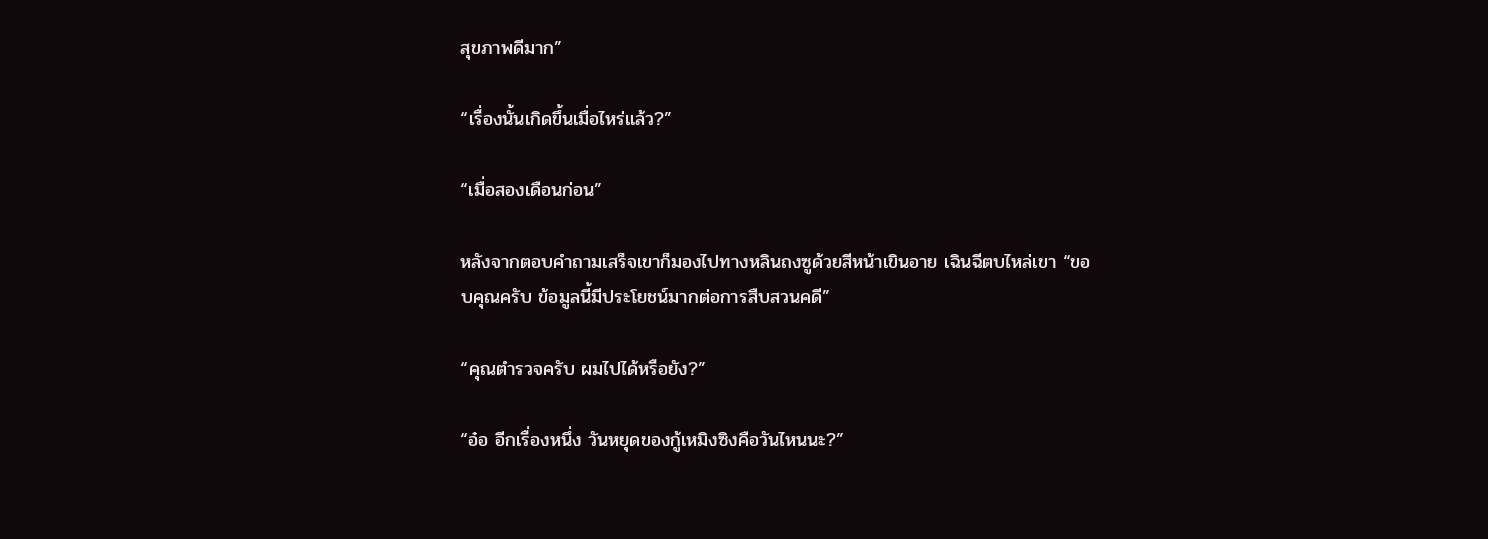สุขภาพดีมาก”

“เรื่องนั้นเกิดขึ้นเมื่อไหร่แล้ว?”

“เมื่อสองเดือนก่อน”

หลังจากตอบคำถามเสร็จเขาก็มองไปทางหลินถงซูด้วยสีหน้าเขินอาย เฉินฉีตบไหล่เขา “ขอบคุณครับ ข้อมูลนี้มีประโยชน์มากต่อการสืบสวนคดี”

“คุณตำรวจครับ ผมไปได้หรือยัง?”

“อ๋อ อีกเรื่องหนึ่ง วันหยุดของกู้เหมิงซิงคือวันไหนนะ?”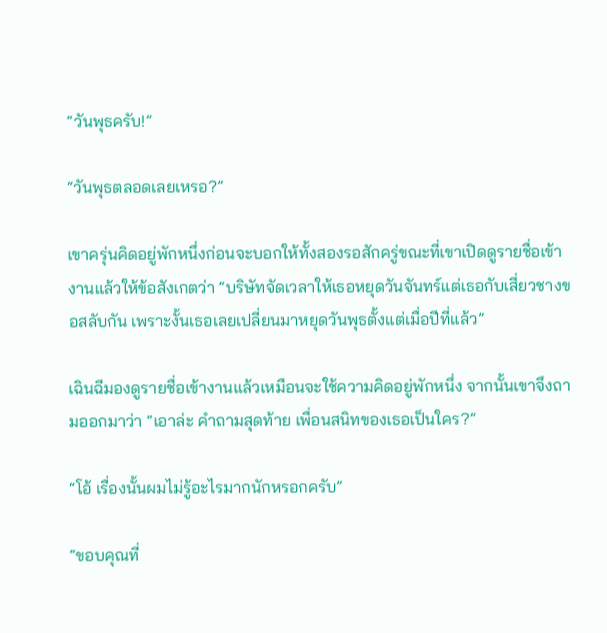“วันพุธครับ!”

“วันพุธตลอดเลยเหรอ?”

เขาครุ่นคิดอยู่พักหนึ่งก่อนจะบอกให้ทั้งสองรอสักครู่ขณะที่เขาเปิดดูรายชื่อเข้างานแล้วให้ข้อสังเกตว่า “บริษัทจัดเวลาให้เธอหยุดวันจันทร์แต่เธอกับเสี่ยวชางขอสลับกัน เพราะงั้นเธอเลยเปลี่ยนมาหยุดวันพุธตั้งแต่เมื่อปีที่แล้ว”

เฉินฉีมองดูรายชื่อเข้างานแล้วเหมือนจะใช้ความคิดอยู่พักหนึ่ง จากนั้นเขาจึงถามออกมาว่า “เอาล่ะ คำถามสุดท้าย เพื่อนสนิทของเธอเป็นใคร?”

“โอ้ เรื่องนั้นผมไม่รู้อะไรมากนักหรอกครับ”

“ขอบคุณที่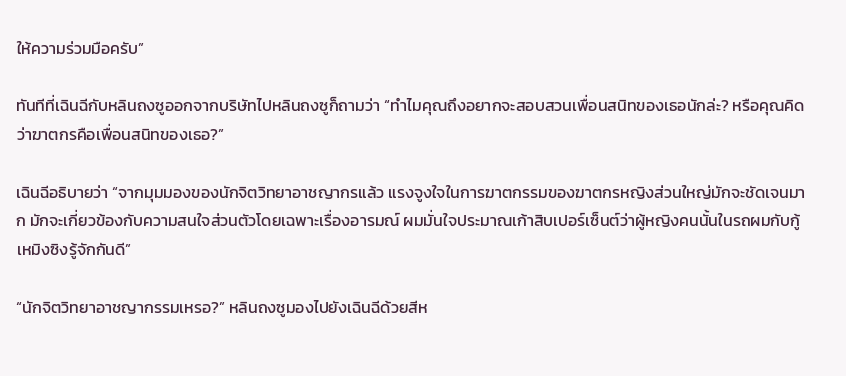ให้ความร่วมมือครับ”

ทันทีที่เฉินฉีกับหลินถงซูออกจากบริษัทไปหลินถงซูก็ถามว่า “ทำไมคุณถึงอยากจะสอบสวนเพื่อนสนิทของเธอนักล่ะ? หรือคุณคิดว่าฆาตกรคือเพื่อนสนิทของเธอ?”

เฉินฉีอธิบายว่า “จากมุมมองของนักจิตวิทยาอาชญากรแล้ว แรงจูงใจในการฆาตกรรมของฆาตกรหญิงส่วนใหญ่มักจะชัดเจนมาก มักจะเกี่ยวข้องกับความสนใจส่วนตัวโดยเฉพาะเรื่องอารมณ์ ผมมั่นใจประมาณเก้าสิบเปอร์เซ็นต์ว่าผู้หญิงคนนั้นในรถผมกับกู้เหมิงซิงรู้จักกันดี”

“นักจิตวิทยาอาชญากรรมเหรอ?” หลินถงซูมองไปยังเฉินฉีด้วยสีห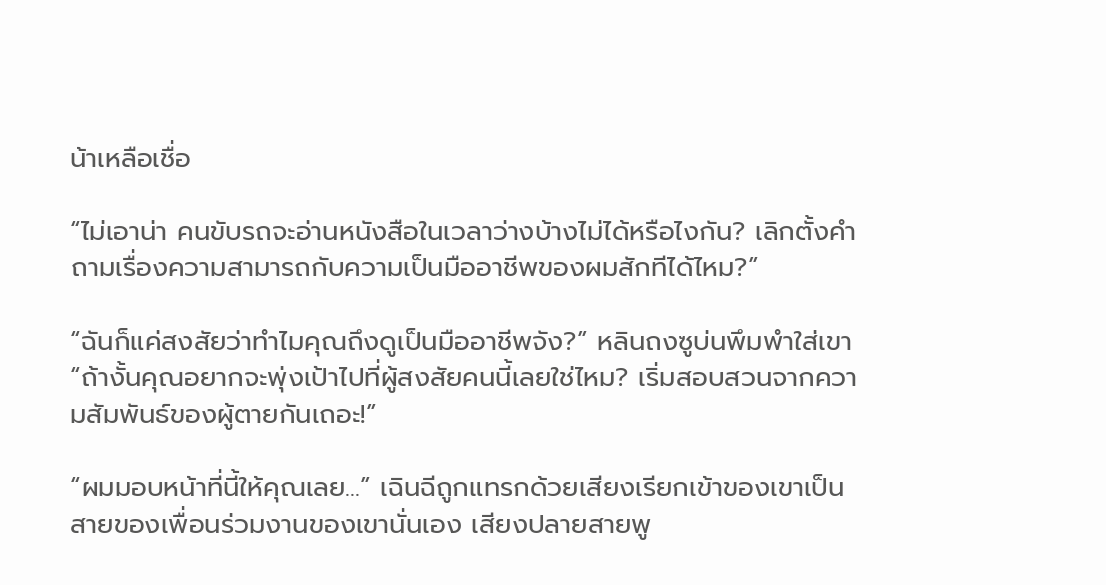น้าเหลือเชื่อ

“ไม่เอาน่า คนขับรถจะอ่านหนังสือในเวลาว่างบ้างไม่ได้หรือไงกัน? เลิกตั้งคำถามเรื่องความสามารถกับความเป็นมืออาชีพของผมสักทีได้ไหม?”

“ฉันก็แค่สงสัยว่าทำไมคุณถึงดูเป็นมืออาชีพจัง?” หลินถงซูบ่นพึมพำใส่เขา “ถ้างั้นคุณอยากจะพุ่งเป้าไปที่ผู้สงสัยคนนี้เลยใช่ไหม? เริ่มสอบสวนจากความสัมพันธ์ของผู้ตายกันเถอะ!”

“ผมมอบหน้าที่นี้ให้คุณเลย...” เฉินฉีถูกแทรกด้วยเสียงเรียกเข้าของเขาเป็นสายของเพื่อนร่วมงานของเขานั่นเอง เสียงปลายสายพู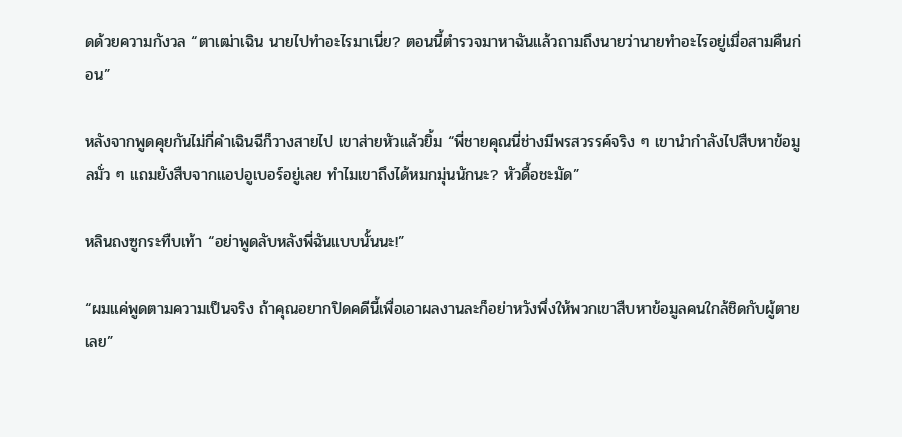ดด้วยความกังวล “ตาเฒ่าเฉิน นายไปทำอะไรมาเนี่ย? ตอนนี้ตำรวจมาหาฉันแล้วถามถึงนายว่านายทำอะไรอยู่เมื่อสามคืนก่อน”

หลังจากพูดคุยกันไม่กี่คำเฉินฉีก็วางสายไป เขาส่ายหัวแล้วยิ้ม “พี่ชายคุณนี่ช่างมีพรสวรรค์จริง ๆ เขานำกำลังไปสืบหาข้อมูลมั่ว ๆ แถมยังสืบจากแอปอูเบอร์อยู่เลย ทำไมเขาถึงได้หมกมุ่นนักนะ? หัวดื้อชะมัด”

หลินถงซูกระทืบเท้า “อย่าพูดลับหลังพี่ฉันแบบนั้นนะ!”

“ผมแค่พูดตามความเป็นจริง ถ้าคุณอยากปิดคดีนี้เพื่อเอาผลงานละก็อย่าหวังพึ่งให้พวกเขาสืบหาข้อมูลคนใกล้ชิดกับผู้ตายเลย”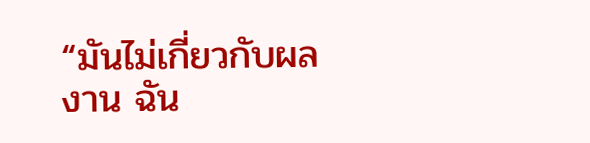“มันไม่เกี่ยวกับผลงาน ฉัน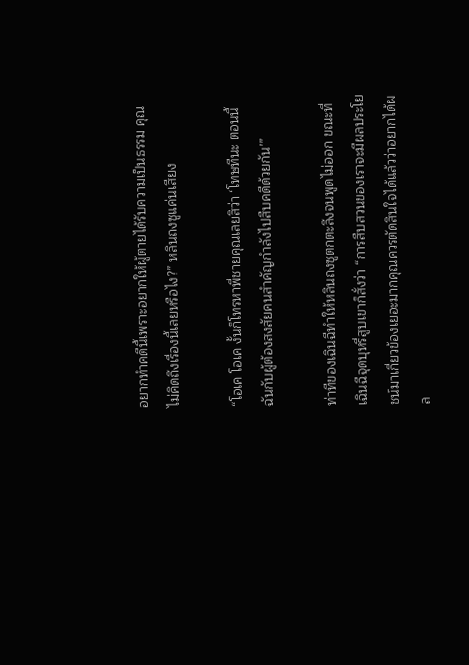อยากทำคดีนี้เพราะอยากให้ผู้ตายได้รับความเป็นธรรม คุณไม่คิดถึงเรื่องนี้เลยหรือไง?” หลินถงซูแค่นเสียง

“โอเค โอเค งั้นก็โทรหาพี่ชายคุณเลยสิว่า ‘โทษทีนะ ตอนนี้ฉันกับผู้ต้องสงสัยคนสำคัญกำลังไปสืบคดีด้วยกัน’”

ท่าทีของเฉินฉีทำให้หลินถงซูตกตะลึงจนพูดไม่ออก ขณะที่เฉินฉีจุดบุหรี่สูบเขาก็สั่งว่า “การสืบสวนของเราจะมีผลประโยชน์มาเกี่ยวข้องเยอะมากคุณควรตัดสินใจได้แล้วว่าอยากได้ผล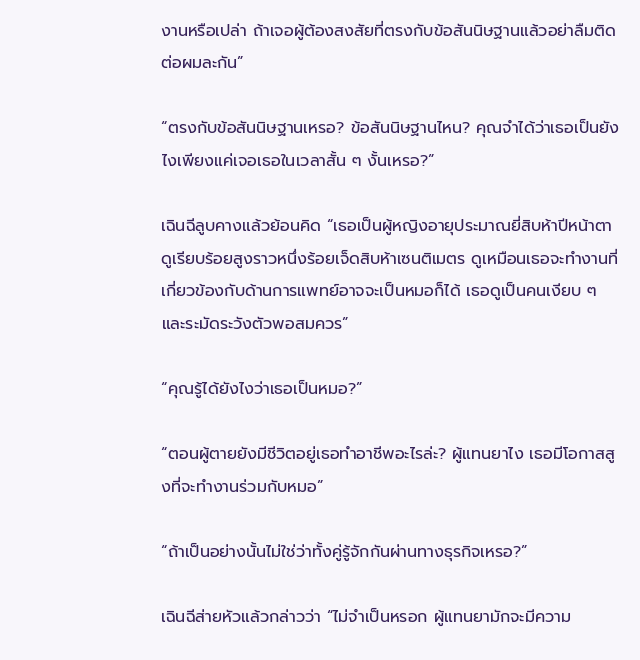งานหรือเปล่า ถ้าเจอผู้ต้องสงสัยที่ตรงกับข้อสันนิษฐานแล้วอย่าลืมติดต่อผมละกัน”

“ตรงกับข้อสันนิษฐานเหรอ? ข้อสันนิษฐานไหน? คุณจำได้ว่าเธอเป็นยังไงเพียงแค่เจอเธอในเวลาสั้น ๆ งั้นเหรอ?”

เฉินฉีลูบคางแล้วย้อนคิด “เธอเป็นผู้หญิงอายุประมาณยี่สิบห้าปีหน้าตาดูเรียบร้อยสูงราวหนึ่งร้อยเจ็ดสิบห้าเซนติเมตร ดูเหมือนเธอจะทำงานที่เกี่ยวข้องกับด้านการแพทย์อาจจะเป็นหมอก็ได้ เธอดูเป็นคนเงียบ ๆ และระมัดระวังตัวพอสมควร”

“คุณรู้ได้ยังไงว่าเธอเป็นหมอ?”

“ตอนผู้ตายยังมีชีวิตอยู่เธอทำอาชีพอะไรล่ะ? ผู้แทนยาไง เธอมีโอกาสสูงที่จะทำงานร่วมกับหมอ”

“ถ้าเป็นอย่างนั้นไม่ใช่ว่าทั้งคู่รู้จักกันผ่านทางธุรกิจเหรอ?”

เฉินฉีส่ายหัวแล้วกล่าวว่า “ไม่จำเป็นหรอก ผู้แทนยามักจะมีความ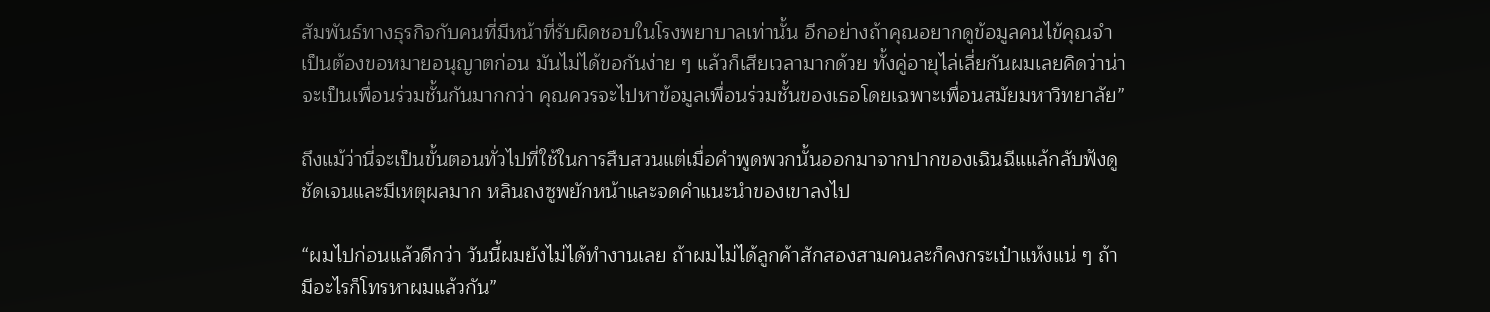สัมพันธ์ทางธุรกิจกับคนที่มีหน้าที่รับผิดชอบในโรงพยาบาลเท่านั้น อีกอย่างถ้าคุณอยากดูข้อมูลคนไข้คุณจำเป็นต้องขอหมายอนุญาตก่อน มันไม่ได้ขอกันง่าย ๆ แล้วก็เสียเวลามากด้วย ทั้งคู่อายุไล่เลี่ยกันผมเลยคิดว่าน่าจะเป็นเพื่อนร่วมชั้นกันมากกว่า คุณควรจะไปหาข้อมูลเพื่อนร่วมชั้นของเธอโดยเฉพาะเพื่อนสมัยมหาวิทยาลัย”

ถึงแม้ว่านี่จะเป็นขั้นตอนทั่วไปที่ใช้ในการสืบสวนแต่เมื่อคำพูดพวกนั้นออกมาจากปากของเฉินฉีแแล้กลับฟังดูชัดเจนและมีเหตุผลมาก หลินถงซูพยักหน้าและจดคำแนะนำของเขาลงไป

“ผมไปก่อนแล้วดีกว่า วันนี้ผมยังไม่ได้ทำงานเลย ถ้าผมไม่ได้ลูกค้าสักสองสามคนละก็คงกระเป๋าแห้งแน่ ๆ ถ้ามีอะไรก็โทรหาผมแล้วกัน”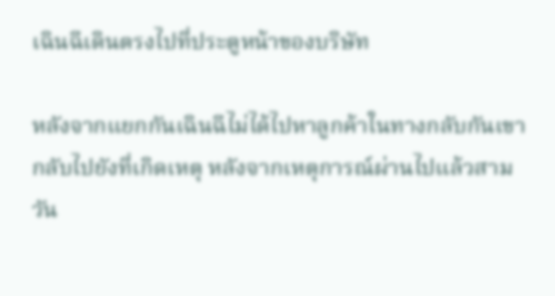เฉินฉีเดินตรงไปที่ประตูหน้าของบริษัท

หลังจากแยกกันเฉินฉีไม่ได้ไปหาลูกค้าในทางกลับกันเขากลับไปยังที่เกิดเหตุ หลังจากเหตุการณ์ผ่านไปแล้วสามวัน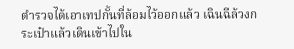ตำรวจได้เอาเทปกั้นที่ล้อมไว้ออกแล้ว เฉินฉีล้วงกระเป๋าแล้วเดินเข้าไปใน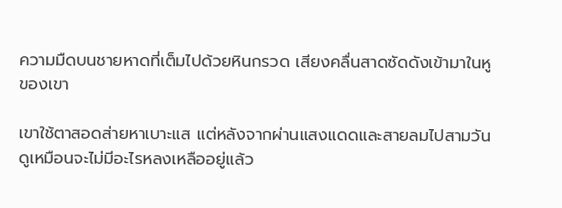ความมืดบนชายหาดที่เต็มไปด้วยหินกรวด เสียงคลื่นสาดซัดดังเข้ามาในหูของเขา

เขาใช้ตาสอดส่ายหาเบาะแส แต่หลังจากผ่านแสงแดดและสายลมไปสามวันดูเหมือนจะไม่มีอะไรหลงเหลืออยู่แล้ว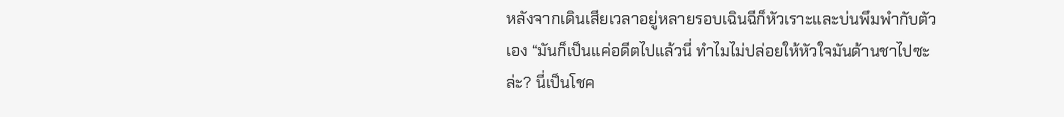หลังจากเดินเสียเวลาอยู่หลายรอบเฉินฉีก็หัวเราะและบ่นพึมพำกับตัวเอง “มันก็เป็นแค่อดีตไปแล้วนี่ ทำไมไม่ปล่อยให้หัวใจมันด้านชาไปซะล่ะ? นี่เป็นโชค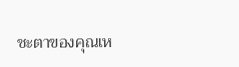ชะตาของคุณเห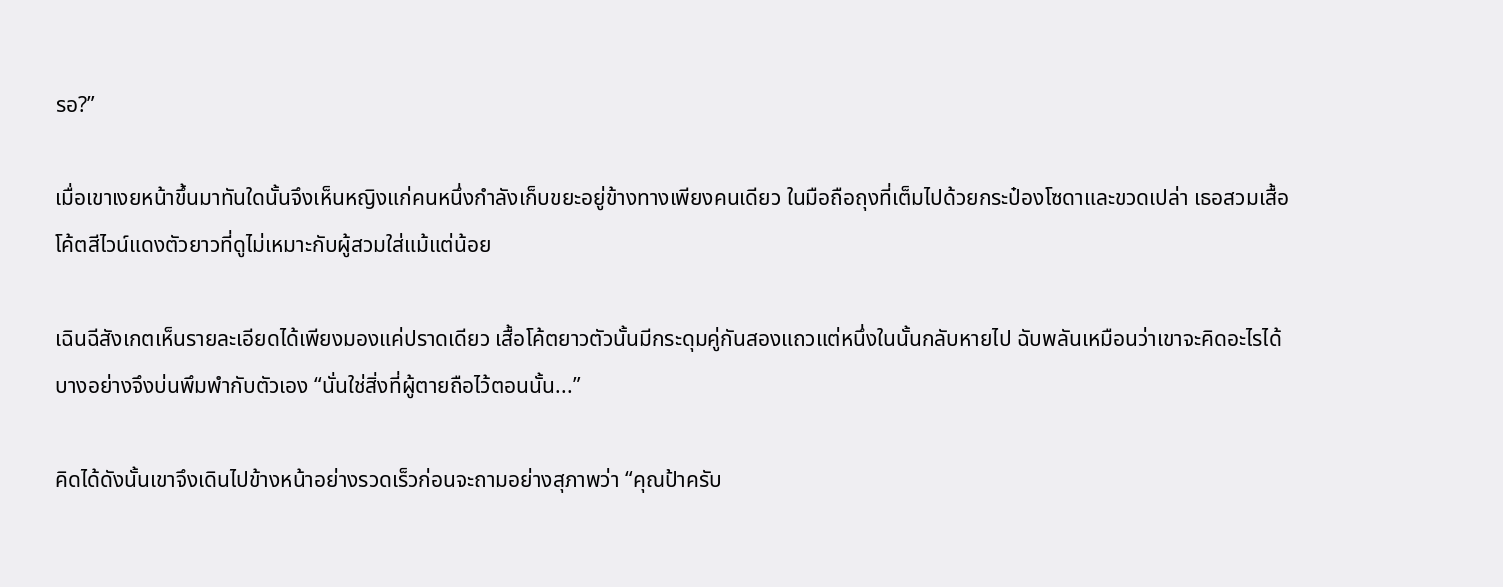รอ?”

เมื่อเขาเงยหน้าขึ้นมาทันใดนั้นจึงเห็นหญิงแก่คนหนึ่งกำลังเก็บขยะอยู่ข้างทางเพียงคนเดียว ในมือถือถุงที่เต็มไปด้วยกระป๋องโซดาและขวดเปล่า เธอสวมเสื้อโค้ตสีไวน์แดงตัวยาวที่ดูไม่เหมาะกับผู้สวมใส่แม้แต่น้อย

เฉินฉีสังเกตเห็นรายละเอียดได้เพียงมองแค่ปราดเดียว เสื้อโค้ตยาวตัวนั้นมีกระดุมคู่กันสองแถวแต่หนึ่งในนั้นกลับหายไป ฉับพลันเหมือนว่าเขาจะคิดอะไรได้บางอย่างจึงบ่นพึมพำกับตัวเอง “นั่นใช่สิ่งที่ผู้ตายถือไว้ตอนนั้น...”

คิดได้ดังนั้นเขาจึงเดินไปข้างหน้าอย่างรวดเร็วก่อนจะถามอย่างสุภาพว่า “คุณป้าครับ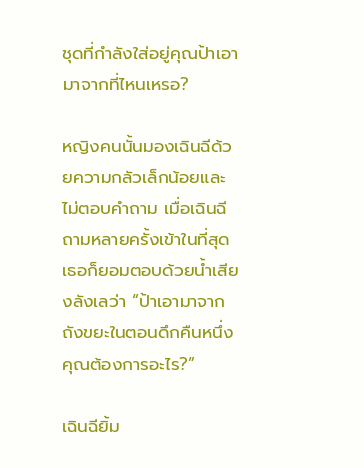ชุดที่กำลังใส่อยู่คุณป้าเอามาจากที่ไหนเหรอ?

หญิงคนนั้นมองเฉินฉีด้วยความกลัวเล็กน้อยและไม่ตอบคำถาม เมื่อเฉินฉีถามหลายครั้งเข้าในที่สุดเธอก็ยอมตอบด้วยน้ำเสียงลังเลว่า “ป้าเอามาจากถังขยะในตอนดึกคืนหนึ่ง คุณต้องการอะไร?”

เฉินฉียิ้ม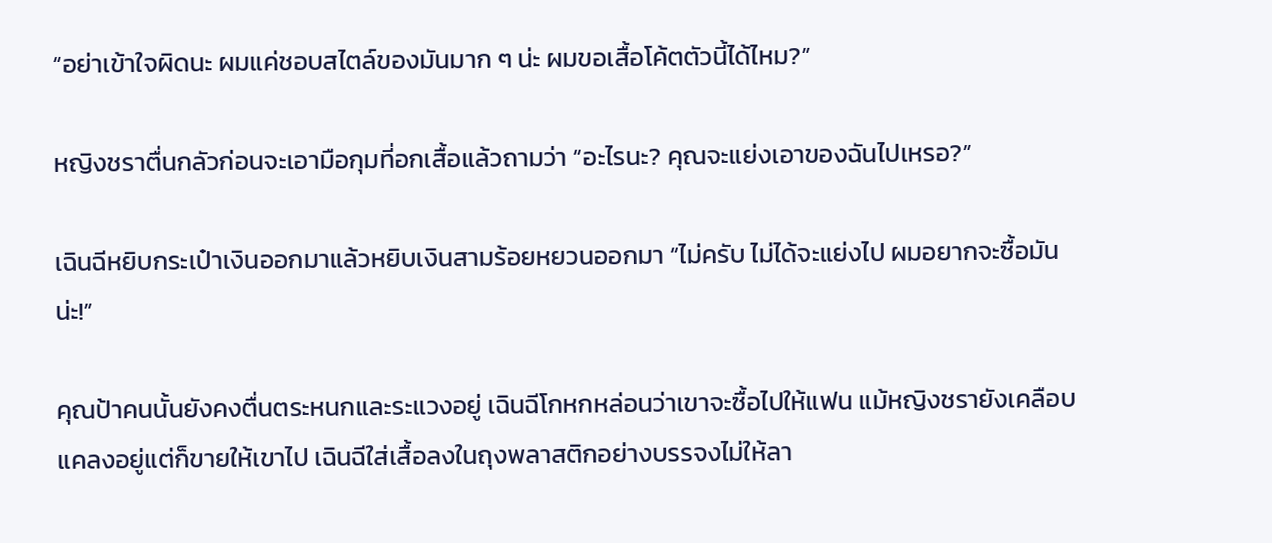“อย่าเข้าใจผิดนะ ผมแค่ชอบสไตล์ของมันมาก ๆ น่ะ ผมขอเสื้อโค้ตตัวนี้ได้ไหม?”

หญิงชราตื่นกลัวก่อนจะเอามือกุมที่อกเสื้อแล้วถามว่า “อะไรนะ? คุณจะแย่งเอาของฉันไปเหรอ?”

เฉินฉีหยิบกระเป๋าเงินออกมาแล้วหยิบเงินสามร้อยหยวนออกมา “ไม่ครับ ไม่ได้จะแย่งไป ผมอยากจะซื้อมันน่ะ!”

คุณป้าคนนั้นยังคงตื่นตระหนกและระแวงอยู่ เฉินฉีโกหกหล่อนว่าเขาจะซื้อไปให้แฟน แม้หญิงชรายังเคลือบแคลงอยู่แต่ก็ขายให้เขาไป เฉินฉีใส่เสื้อลงในถุงพลาสติกอย่างบรรจงไม่ให้ลา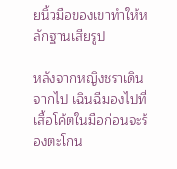ยนิ้วมือของเขาทำให้หลักฐานเสียรูป

หลังจากหญิงชราเดินจากไป เฉินฉีมองไปที่เสื้อโค้ตในมือก่อนจะร้องตะโกน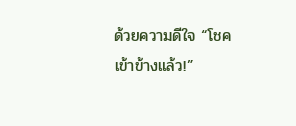ด้วยความดีใจ “โชคเข้าข้างแล้ว!”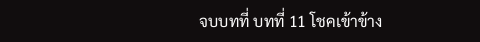จบบทที่ บทที่ 11 โชคเข้าข้าง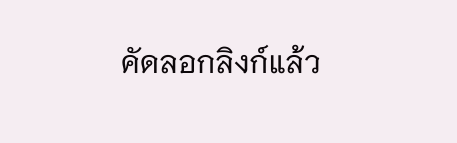คัดลอกลิงก์แล้ว